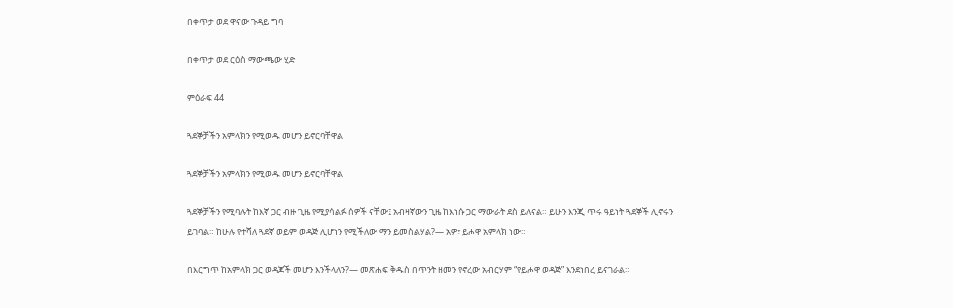በቀጥታ ወደ ዋናው ጉዳይ ግባ

በቀጥታ ወደ ርዕስ ማውጫው ሂድ

ምዕራፍ 44

ጓደኞቻችን አምላክን የሚወዱ መሆን ይኖርባቸዋል

ጓደኞቻችን አምላክን የሚወዱ መሆን ይኖርባቸዋል

ጓደኞቻችን የሚባሉት ከእኛ ጋር ብዙ ጊዜ የሚያሳልፉ ሰዎች ናቸው፤ አብዛኛውን ጊዜ ከእነሱ ጋር ማውራት ደስ ይለናል። ይሁን እንጂ ጥሩ ዓይነት ጓደኞች ሊኖሩን ይገባል። ከሁሉ የተሻለ ጓደኛ ወይም ወዳጅ ሊሆነን የሚችለው ማን ይመስልሃል?— አዎ፣ ይሖዋ አምላክ ነው።

በእርግጥ ከአምላክ ጋር ወዳጆች መሆን እንችላለን?— መጽሐፍ ቅዱስ በጥንት ዘመን የኖረው አብርሃም “የይሖዋ ወዳጅ” እንደነበረ ይናገራል።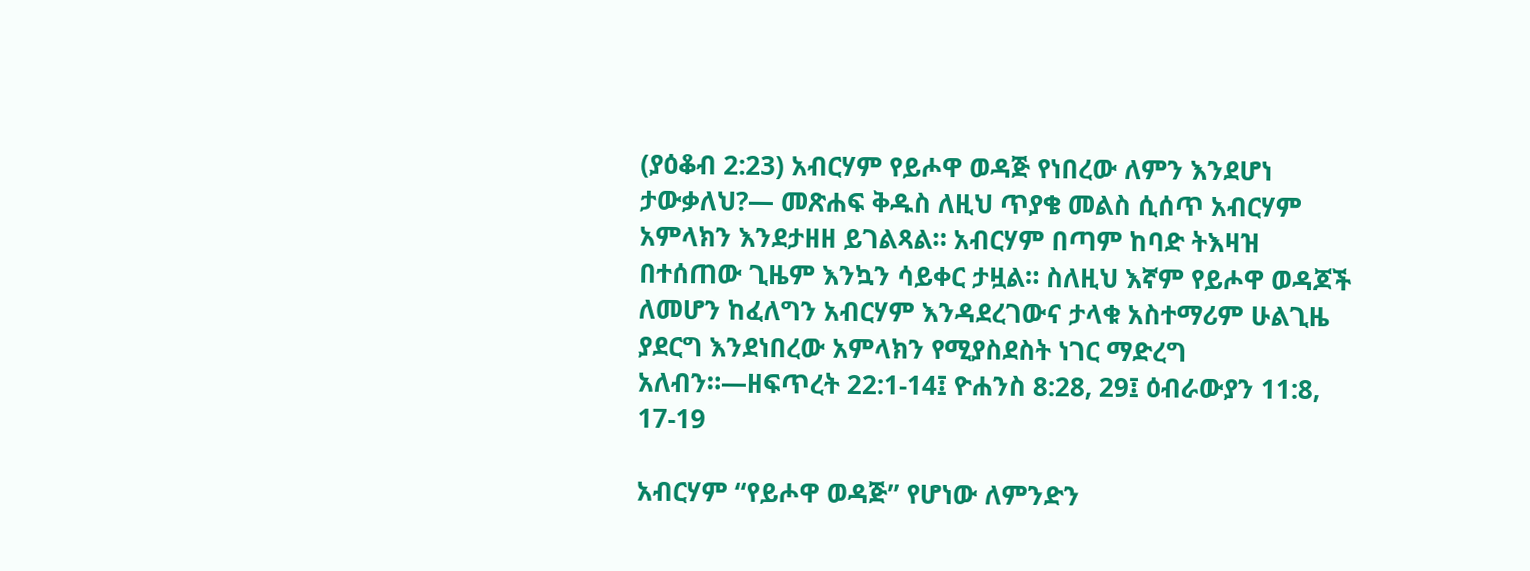(ያዕቆብ 2:23) አብርሃም የይሖዋ ወዳጅ የነበረው ለምን እንደሆነ ታውቃለህ?— መጽሐፍ ቅዱስ ለዚህ ጥያቄ መልስ ሲሰጥ አብርሃም አምላክን እንደታዘዘ ይገልጻል። አብርሃም በጣም ከባድ ትእዛዝ በተሰጠው ጊዜም እንኳን ሳይቀር ታዟል። ስለዚህ እኛም የይሖዋ ወዳጆች ለመሆን ከፈለግን አብርሃም እንዳደረገውና ታላቁ አስተማሪም ሁልጊዜ ያደርግ እንደነበረው አምላክን የሚያስደስት ነገር ማድረግ አለብን።—ዘፍጥረት 22:1-14፤ ዮሐንስ 8:28, 29፤ ዕብራውያን 11:8, 17-19

አብርሃም “የይሖዋ ወዳጅ” የሆነው ለምንድን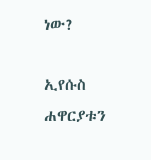ነው?

ኢየሱስ ሐዋርያቱን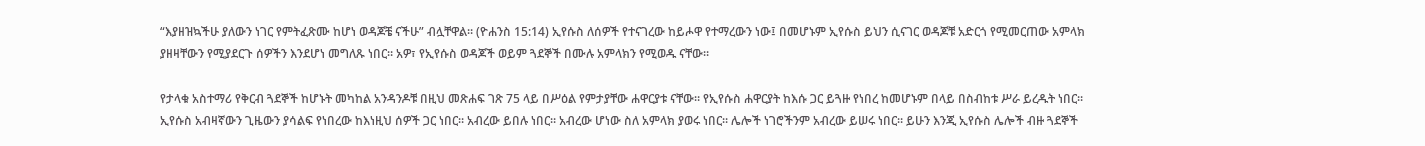“እያዘዝኳችሁ ያለውን ነገር የምትፈጽሙ ከሆነ ወዳጆቼ ናችሁ” ብሏቸዋል። (ዮሐንስ 15:14) ኢየሱስ ለሰዎች የተናገረው ከይሖዋ የተማረውን ነው፤ በመሆኑም ኢየሱስ ይህን ሲናገር ወዳጆቹ አድርጎ የሚመርጠው አምላክ ያዘዛቸውን የሚያደርጉ ሰዎችን እንደሆነ መግለጹ ነበር። አዎ፣ የኢየሱስ ወዳጆች ወይም ጓደኞች በሙሉ አምላክን የሚወዱ ናቸው።

የታላቁ አስተማሪ የቅርብ ጓደኞች ከሆኑት መካከል አንዳንዶቹ በዚህ መጽሐፍ ገጽ 75 ላይ በሥዕል የምታያቸው ሐዋርያቱ ናቸው። የኢየሱስ ሐዋርያት ከእሱ ጋር ይጓዙ የነበረ ከመሆኑም በላይ በስብከቱ ሥራ ይረዱት ነበር። ኢየሱስ አብዛኛውን ጊዜውን ያሳልፍ የነበረው ከእነዚህ ሰዎች ጋር ነበር። አብረው ይበሉ ነበር። አብረው ሆነው ስለ አምላክ ያወሩ ነበር። ሌሎች ነገሮችንም አብረው ይሠሩ ነበር። ይሁን እንጂ ኢየሱስ ሌሎች ብዙ ጓደኞች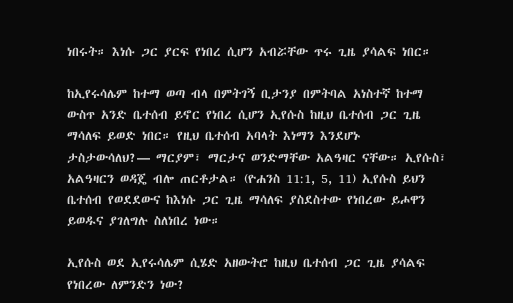ነበሩት። እነሱ ጋር ያርፍ የነበረ ሲሆን አብሯቸው ጥሩ ጊዜ ያሳልፍ ነበር።

ከኢየሩሳሌም ከተማ ወጣ ብላ በምትገኝ ቢታንያ በምትባል አነስተኛ ከተማ ውስጥ አንድ ቤተሰብ ይኖር የነበረ ሲሆን ኢየሱስ ከዚህ ቤተሰብ ጋር ጊዜ ማሳለፍ ይወድ ነበር። የዚህ ቤተሰብ አባላት እነማን እንደሆኑ ታስታውሳለህ?— ማርያም፣ ማርታና ወንድማቸው አልዓዛር ናቸው። ኢየሱስ፣ አልዓዛርን ወዳጄ ብሎ ጠርቶታል። (ዮሐንስ 11:1, 5, 11) ኢየሱስ ይህን ቤተሰብ የወደደውና ከእነሱ ጋር ጊዜ ማሳለፍ ያስደስተው የነበረው ይሖዋን ይወዱና ያገለግሉ ስለነበረ ነው።

ኢየሱስ ወደ ኢየሩሳሌም ሲሄድ አዘውትሮ ከዚህ ቤተሰብ ጋር ጊዜ ያሳልፍ የነበረው ለምንድን ነው?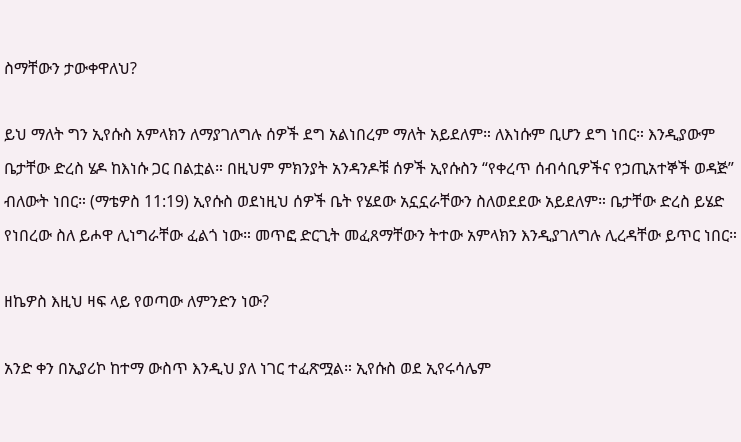ስማቸውን ታውቀዋለህ?

ይህ ማለት ግን ኢየሱስ አምላክን ለማያገለግሉ ሰዎች ደግ አልነበረም ማለት አይደለም። ለእነሱም ቢሆን ደግ ነበር። እንዲያውም ቤታቸው ድረስ ሄዶ ከእነሱ ጋር በልቷል። በዚህም ምክንያት አንዳንዶቹ ሰዎች ኢየሱስን “የቀረጥ ሰብሳቢዎችና የኃጢአተኞች ወዳጅ” ብለውት ነበር። (ማቴዎስ 11:19) ኢየሱስ ወደነዚህ ሰዎች ቤት የሄደው አኗኗራቸውን ስለወደደው አይደለም። ቤታቸው ድረስ ይሄድ የነበረው ስለ ይሖዋ ሊነግራቸው ፈልጎ ነው። መጥፎ ድርጊት መፈጸማቸውን ትተው አምላክን እንዲያገለግሉ ሊረዳቸው ይጥር ነበር።

ዘኬዎስ እዚህ ዛፍ ላይ የወጣው ለምንድን ነው?

አንድ ቀን በኢያሪኮ ከተማ ውስጥ እንዲህ ያለ ነገር ተፈጽሟል። ኢየሱስ ወደ ኢየሩሳሌም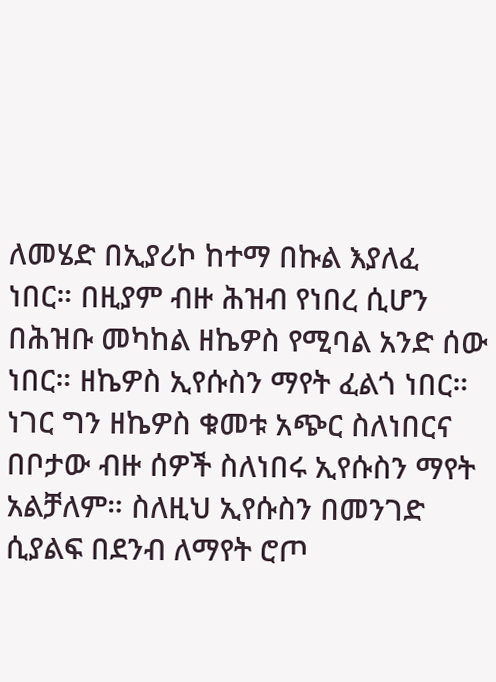ለመሄድ በኢያሪኮ ከተማ በኩል እያለፈ ነበር። በዚያም ብዙ ሕዝብ የነበረ ሲሆን በሕዝቡ መካከል ዘኬዎስ የሚባል አንድ ሰው ነበር። ዘኬዎስ ኢየሱስን ማየት ፈልጎ ነበር። ነገር ግን ዘኬዎስ ቁመቱ አጭር ስለነበርና በቦታው ብዙ ሰዎች ስለነበሩ ኢየሱስን ማየት አልቻለም። ስለዚህ ኢየሱስን በመንገድ ሲያልፍ በደንብ ለማየት ሮጦ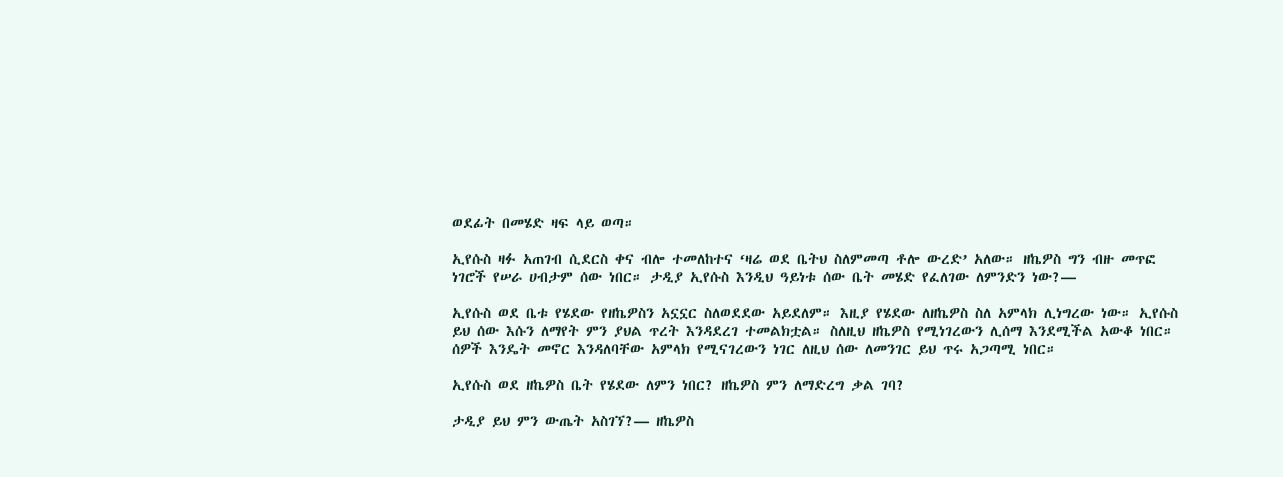ወደፊት በመሄድ ዛፍ ላይ ወጣ።

ኢየሱስ ዛፉ አጠገብ ሲደርስ ቀና ብሎ ተመለከተና ‘ዛሬ ወደ ቤትህ ስለምመጣ ቶሎ ውረድ’ አለው። ዘኬዎስ ግን ብዙ መጥፎ ነገሮች የሠራ ሀብታም ሰው ነበር። ታዲያ ኢየሱስ እንዲህ ዓይነቱ ሰው ቤት መሄድ የፈለገው ለምንድን ነው?—

ኢየሱስ ወደ ቤቱ የሄደው የዘኬዎስን አኗኗር ስለወደደው አይደለም። እዚያ የሄደው ለዘኬዎስ ስለ አምላክ ሊነግረው ነው። ኢየሱስ ይህ ሰው እሱን ለማየት ምን ያህል ጥረት እንዳደረገ ተመልክቷል። ስለዚህ ዘኬዎስ የሚነገረውን ሊሰማ እንደሚችል አውቆ ነበር። ሰዎች እንዴት መኖር እንዳለባቸው አምላክ የሚናገረውን ነገር ለዚህ ሰው ለመንገር ይህ ጥሩ አጋጣሚ ነበር።

ኢየሱስ ወደ ዘኬዎስ ቤት የሄደው ለምን ነበር? ዘኬዎስ ምን ለማድረግ ቃል ገባ?

ታዲያ ይህ ምን ውጤት አስገኘ?— ዘኬዎስ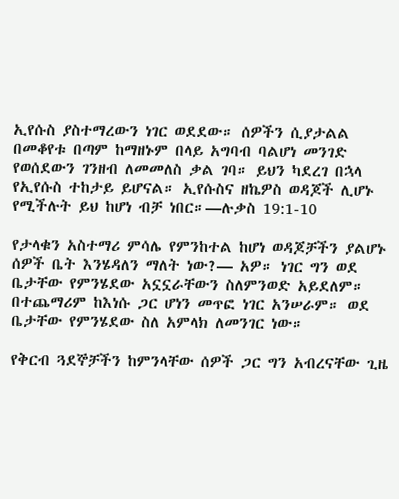ኢየሱስ ያስተማረውን ነገር ወደደው። ሰዎችን ሲያታልል በመቆየቱ በጣም ከማዘኑም በላይ አግባብ ባልሆነ መንገድ የወሰደውን ገንዘብ ለመመለስ ቃል ገባ። ይህን ካደረገ በኋላ የኢየሱስ ተከታይ ይሆናል። ኢየሱስና ዘኬዎስ ወዳጆች ሊሆኑ የሚችሉት ይህ ከሆነ ብቻ ነበር።—ሉቃስ 19:1-10

የታላቁን አስተማሪ ምሳሌ የምንከተል ከሆነ ወዳጆቻችን ያልሆኑ ሰዎች ቤት እንሄዳለን ማለት ነው?— አዎ። ነገር ግን ወደ ቤታቸው የምንሄደው አኗኗራቸውን ስለምንወድ አይደለም። በተጨማሪም ከእነሱ ጋር ሆነን መጥፎ ነገር አንሠራም። ወደ ቤታቸው የምንሄደው ስለ አምላክ ለመንገር ነው።

የቅርብ ጓደኞቻችን ከምንላቸው ሰዎች ጋር ግን አብረናቸው ጊዜ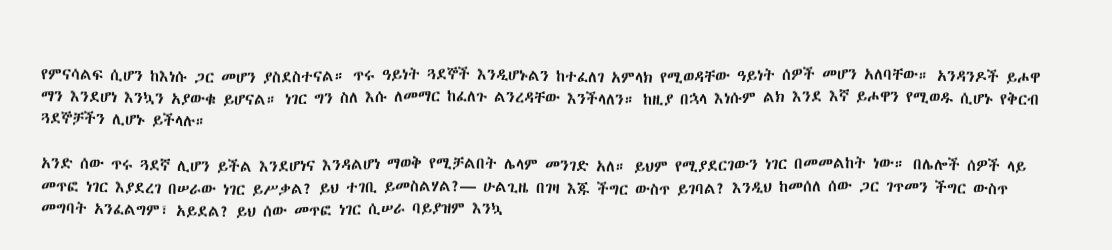የምናሳልፍ ሲሆን ከእነሱ ጋር መሆን ያስደስተናል። ጥሩ ዓይነት ጓደኞች እንዲሆኑልን ከተፈለገ አምላክ የሚወዳቸው ዓይነት ሰዎች መሆን አለባቸው። አንዳንዶች ይሖዋ ማን እንደሆነ እንኳን አያውቁ ይሆናል። ነገር ግን ስለ እሱ ለመማር ከፈለጉ ልንረዳቸው እንችላለን። ከዚያ በኋላ እነሱም ልክ እንደ እኛ ይሖዋን የሚወዱ ሲሆኑ የቅርብ ጓደኞቻችን ሊሆኑ ይችላሉ።

አንድ ሰው ጥሩ ጓደኛ ሊሆን ይችል እንደሆነና እንዳልሆነ ማወቅ የሚቻልበት ሌላም መንገድ አለ። ይህም የሚያደርገውን ነገር በመመልከት ነው። በሌሎች ሰዎች ላይ መጥፎ ነገር እያደረገ በሠራው ነገር ይሥቃል? ይህ ተገቢ ይመስልሃል?— ሁልጊዜ በገዛ እጁ ችግር ውስጥ ይገባል? እንዲህ ከመሰለ ሰው ጋር ገጥመን ችግር ውስጥ መግባት አንፈልግም፣ አይደል? ይህ ሰው መጥፎ ነገር ሲሠራ ባይያዝም እንኳ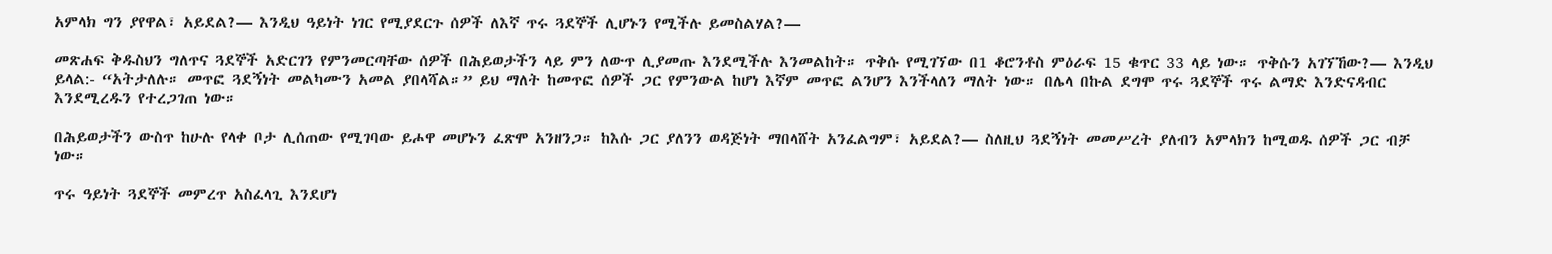አምላክ ግን ያየዋል፣ አይደል?— እንዲህ ዓይነት ነገር የሚያደርጉ ሰዎች ለእኛ ጥሩ ጓደኞች ሊሆኑን የሚችሉ ይመስልሃል?—

መጽሐፍ ቅዱስህን ግለጥና ጓደኞች አድርገን የምንመርጣቸው ሰዎች በሕይወታችን ላይ ምን ለውጥ ሊያመጡ እንደሚችሉ እንመልከት። ጥቅሱ የሚገኘው በ1 ቆሮንቶስ ምዕራፍ 15 ቁጥር 33 ላይ ነው። ጥቅሱን አገኘኸው?— እንዲህ ይላል:- “አትታለሉ። መጥፎ ጓደኝነት መልካሙን አመል ያበላሻል።” ይህ ማለት ከመጥፎ ሰዎች ጋር የምንውል ከሆነ እኛም መጥፎ ልንሆን እንችላለን ማለት ነው። በሌላ በኩል ደግሞ ጥሩ ጓደኞች ጥሩ ልማድ እንድናዳብር እንደሚረዱን የተረጋገጠ ነው።

በሕይወታችን ውስጥ ከሁሉ የላቀ ቦታ ሊሰጠው የሚገባው ይሖዋ መሆኑን ፈጽሞ አንዘንጋ። ከእሱ ጋር ያለንን ወዳጅነት ማበላሸት አንፈልግም፣ አይደል?— ስለዚህ ጓደኝነት መመሥረት ያለብን አምላክን ከሚወዱ ሰዎች ጋር ብቻ ነው።

ጥሩ ዓይነት ጓደኞች መምረጥ አስፈላጊ እንደሆነ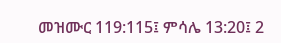መዝሙር 119:115፤ ምሳሌ 13:20፤ 2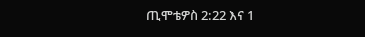ጢሞቴዎስ 2:22 እና 1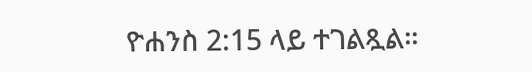ዮሐንስ 2:15 ላይ ተገልጿል።